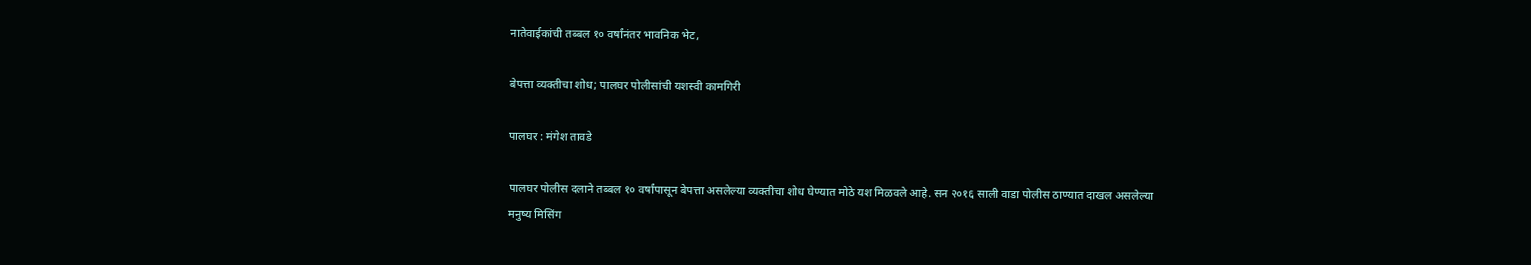नातेवाईकांची तब्बल १० वर्षांनंतर भावनिक भेट,

बेपत्ता व्यक्तीचा शोध; पालघर पोलीसांची यशस्वी कामगिरी

पालघर : मंगेश तावडे

पालघर पोलीस दलाने तब्बल १० वर्षांपासून बेपत्ता असलेल्या व्यक्तीचा शोध घेण्यात मोठे यश मिळवले आहे. सन २०१६ साली वाडा पोलीस ठाण्यात दाखल असलेल्या मनुष्य मिसिंग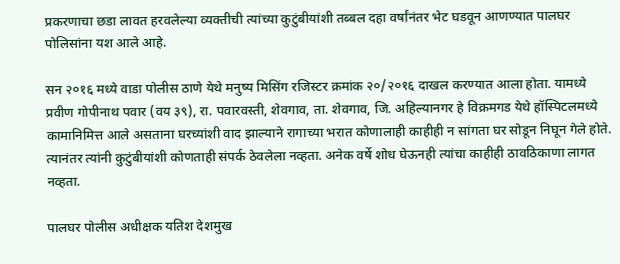प्रकरणाचा छडा लावत हरवलेल्या व्यक्तीची त्यांच्या कुटुंबीयांशी तब्बल दहा वर्षांनंतर भेट घडवून आणण्यात पालघर पोलिसांना यश आले आहे.

सन २०१६ मध्ये वाडा पोलीस ठाणे येथे मनुष्य मिसिंग रजिस्टर क्रमांक २०/२०१६ दाखल करण्यात आला होता. यामध्ये प्रवीण गोपीनाथ पवार (वय ३९), रा. पवारवस्ती, शेवगाव, ता. शेवगाव, जि. अहिल्यानगर हे विक्रमगड येथे हॉस्पिटलमध्ये कामानिमित्त आले असताना घरच्यांशी वाद झाल्याने रागाच्या भरात कोणालाही काहीही न सांगता घर सोडून निघून गेले होते. त्यानंतर त्यांनी कुटुंबीयांशी कोणताही संपर्क ठेवलेला नव्हता. अनेक वर्षे शोध घेऊनही त्यांचा काहीही ठावठिकाणा लागत नव्हता.

पालघर पोलीस अधीक्षक यतिश देशमुख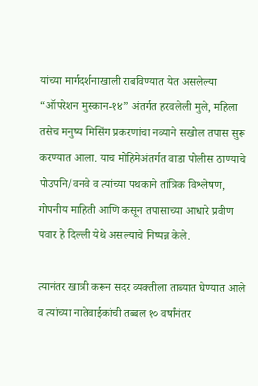यांच्या मार्गदर्शनाखाली राबविण्यात येत असलेल्या “ऑपरेशन मुस्कान-१४” अंतर्गत हरवलेली मुले, महिला तसेच मनुष्य मिसिंग प्रकरणांचा नव्याने सखोल तपास सुरू करण्यात आला. याच मोहिमेअंतर्गत वाडा पोलीस ठाण्याचे पोउपनि/वनवे व त्यांच्या पथकाने तांत्रिक विश्लेषण, गोपनीय माहिती आणि कसून तपासाच्या आधारे प्रवीण पवार हे दिल्ली येथे असल्याचे निष्पन्न केले.

त्यानंतर खात्री करून सदर व्यक्तीला ताब्यात घेण्यात आले व त्यांच्या नातेवाईकांची तब्बल १० वर्षांनंतर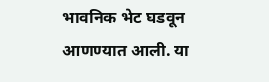भावनिक भेट घडवून आणण्यात आली. या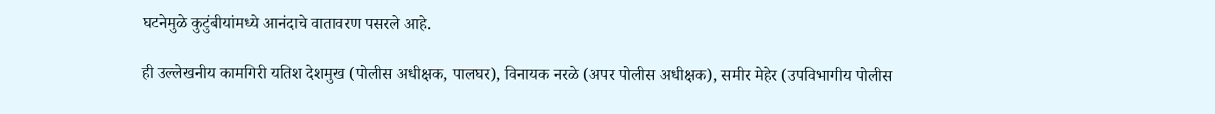घटनेमुळे कुटुंबीयांमध्ये आनंदाचे वातावरण पसरले आहे.

ही उल्लेखनीय कामगिरी यतिश देशमुख (पोलीस अधीक्षक, पालघर), विनायक नरळे (अपर पोलीस अधीक्षक), समीर मेहेर (उपविभागीय पोलीस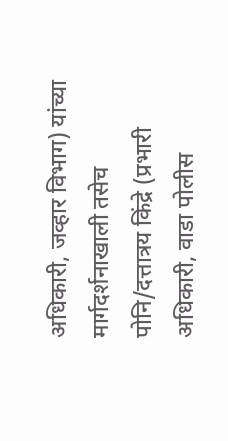अधिकारी, जव्हार विभाग) यांच्या मार्गदर्शनाखाली तसेच पोनि/दत्तात्रय किंद्रे (प्रभारी अधिकारी, वाडा पोलीस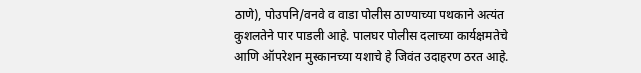ठाणे), पोउपनि/वनवे व वाडा पोलीस ठाण्याच्या पथकाने अत्यंत कुशलतेने पार पाडली आहे. पालघर पोलीस दलाच्या कार्यक्षमतेचे आणि ऑपरेशन मुस्कानच्या यशाचे हे जिवंत उदाहरण ठरत आहे.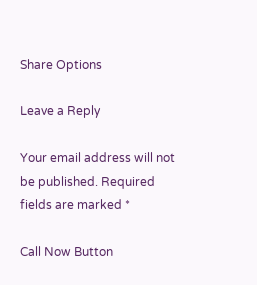Share Options

Leave a Reply

Your email address will not be published. Required fields are marked *

Call Now Button